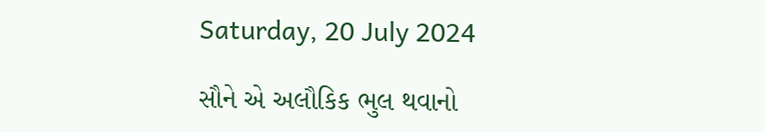Saturday, 20 July 2024

સૌને એ અલૌકિક ભુલ થવાનો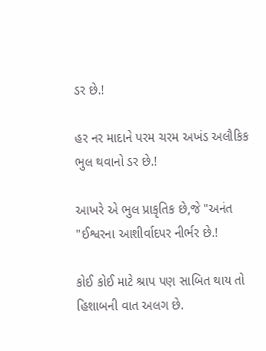ડર છે.!

હર નર માદાને પરમ ચરમ અખંડ અલૌકિક ભુલ થવાનો ડર છે.!

આખરે એ ભુલ પ્રાકૃતિક છે,જે "અનંત "ઈશ્વરના આશીર્વાદપર નીર્ભર છે.!

કોઈ કોઈ માટે શ્રાપ પણ સાબિત થાય તો હિશાબની વાત અલગ છે.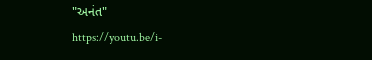"અનંત"
https://youtu.be/i-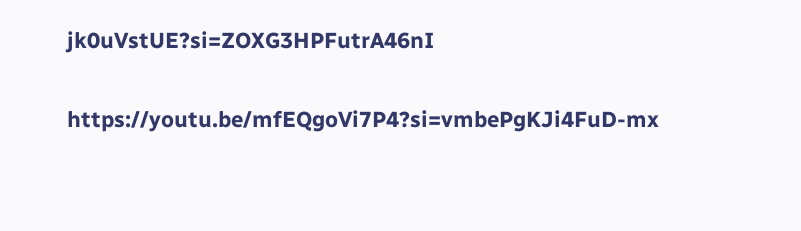jk0uVstUE?si=ZOXG3HPFutrA46nI

https://youtu.be/mfEQgoVi7P4?si=vmbePgKJi4FuD-mx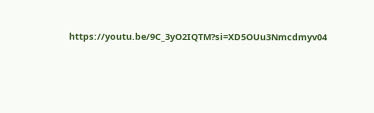https://youtu.be/9C_3yO2IQTM?si=XD5OUu3Nmcdmyv04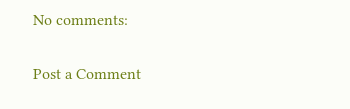No comments:

Post a Comment